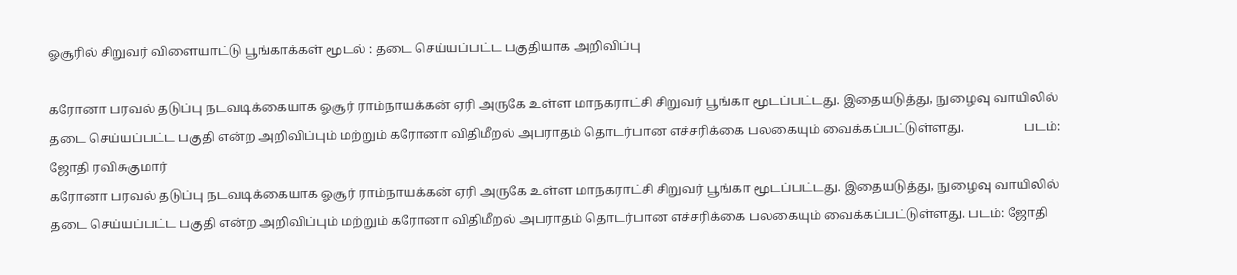ஓசூரில் சிறுவர் விளையாட்டு பூங்காக்கள் மூடல் : தடை செய்யப்பட்ட பகுதியாக அறிவிப்பு

கரோனா பரவல் தடுப்பு நடவடிக்கையாக ஓசூர் ராம்நாயக்கன் ஏரி அருகே உள்ள மாநகராட்சி சிறுவர் பூங்கா மூடப்பட்டது. இதையடுத்து, நுழைவு வாயிலில் தடை செய்யப்பட்ட பகுதி என்ற அறிவிப்பும் மற்றும் கரோனா விதிமீறல் அபராதம் தொடர்பான எச்சரிக்கை பலகையும் வைக்கப்பட்டுள்ளது.                   படம்: ஜோதி ரவிசுகுமார்
கரோனா பரவல் தடுப்பு நடவடிக்கையாக ஓசூர் ராம்நாயக்கன் ஏரி அருகே உள்ள மாநகராட்சி சிறுவர் பூங்கா மூடப்பட்டது. இதையடுத்து, நுழைவு வாயிலில் தடை செய்யப்பட்ட பகுதி என்ற அறிவிப்பும் மற்றும் கரோனா விதிமீறல் அபராதம் தொடர்பான எச்சரிக்கை பலகையும் வைக்கப்பட்டுள்ளது. படம்: ஜோதி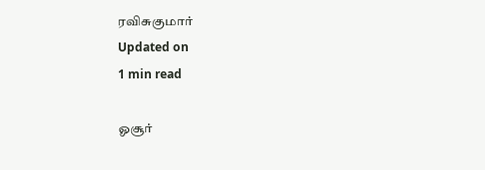ரவிசுகுமார்
Updated on
1 min read

ஓசூர்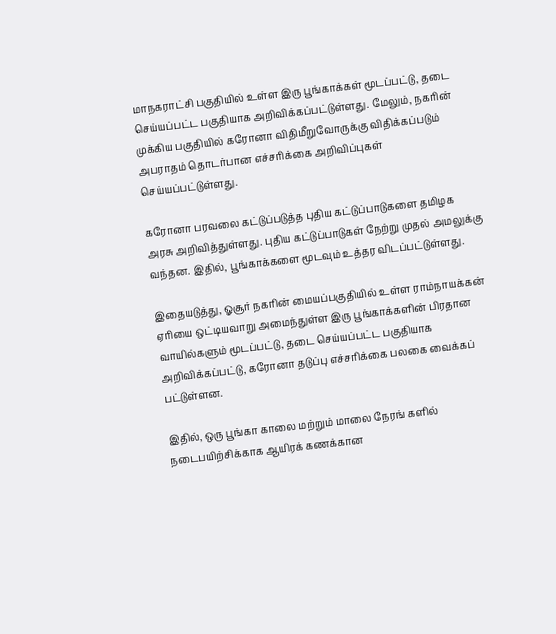மாநகராட்சி பகுதியில் உள்ள இரு பூங்காக்கள் மூடப்பட்டு, தடை செய்யப்பட்ட பகுதியாக அறிவிக்கப்பட்டுள்ளது. மேலும், நகரின் முக்கிய பகுதியில் கரோனா விதிமீறுவோருக்கு விதிக்கப்படும் அபராதம் தொடர்பான எச்சரிக்கை அறிவிப்புகள் செய்யப்பட்டுள்ளது.

கரோனா பரவலை கட்டுப்படுத்த புதிய கட்டுப்பாடுகளை தமிழக அரசு அறிவித்துள்ளது. புதிய கட்டுப்பாடுகள் நேற்று முதல் அமலுக்கு வந்தன. இதில், பூங்காக்களை மூடவும் உத்தர விடப்பட்டுள்ளது.

இதையடுத்து, ஓசூர் நகரின் மையப்பகுதியில் உள்ள ராம்நாயக்கன் ஏரியை ஒட்டியவாறு அமைந்துள்ள இரு பூங்காக்களின் பிரதான வாயில்களும் மூடப்பட்டு, தடை செய்யப்பட்ட பகுதியாக அறிவிக்கப்பட்டு, கரோனா தடுப்பு எச்சரிக்கை பலகை வைக்கப் பட்டுள்ளன.

இதில், ஒரு பூங்கா காலை மற்றும் மாலை நேரங் களில் நடைபயிற்சிக்காக ஆயிரக் கணக்கான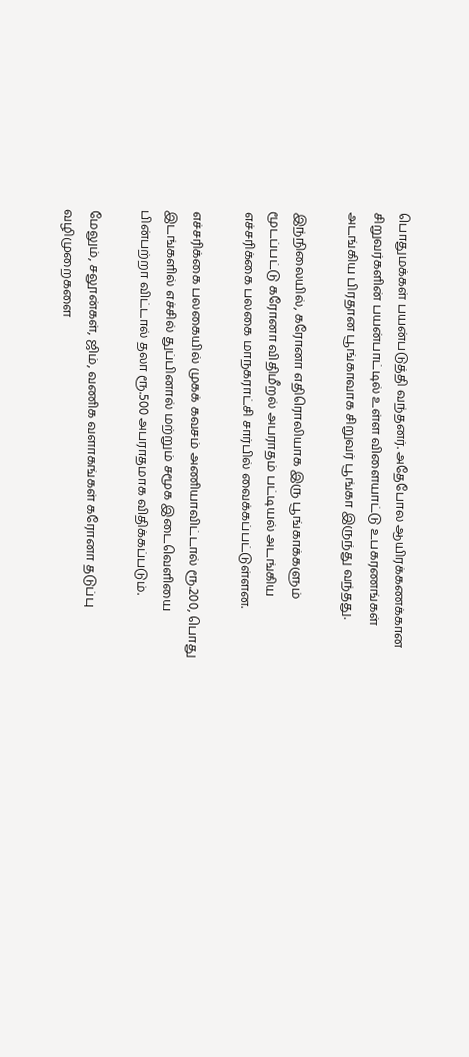பொதுமக்கள் பயன்படுத்தி வந்தனர். அதேபோல ஆயிரக்கணக்கான சிறுவர்களின் பயன்பாட்டில் உள்ள விளையாட்டு உபகரணங்கள் அடங்கிய பிரதான பூங்காவாக சிறுவர் பூங்கா இருந்து வந்தது.

இந்நிலையில், கரோனா எதிரொலியாக இரு பூங்காக்களும் மூடப்பட்டு கரோனா விதிமீறல் அபராதம் பட்டியல் அடங்கிய எச்சரிக்கை பலகை மாநகராட்சி சார்பில் வைக்கப்பட்டுள்ளன.

எச்சரிக்கை பலகையில் முகக் கவசம் அணியாவிட்டால் ரூ.200, பொது இடங்களில் எச்சில் துப்பினால் மற்றும் சமூக இடைவெளியை பின்பற்றா விட்டால் தலா ரூ.500 அபராதமாக விதிக்கப்படும்.

மேலும், சலூன்கள், ஜிம், வணிக வளாகங்கள் கரோனா தடுப்பு வழிமுறைகளை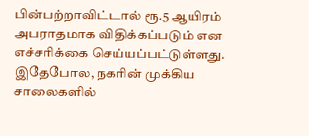பின்பற்றாவிட்டால் ரூ.5 ஆயிரம் அபராதமாக விதிக்கப்படும் என எச்சரிக்கை செய்யப்பட்டுள்ளது. இதேபோல, நகரின் முக்கிய சாலைகளில்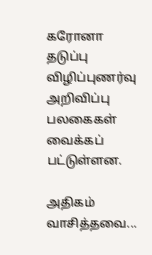கரோனா தடுப்பு விழிப்புணர்வு அறிவிப்பு பலகைகள் வைக்கப் பட்டுள்ளன.

அதிகம் வாசித்தவை...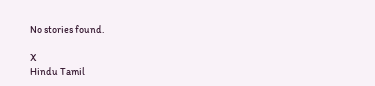No stories found.

X
Hindu Tamil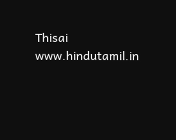Thisai
www.hindutamil.in